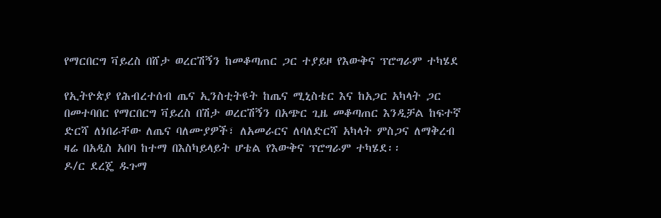የማርበርግ ቫይረስ በሸታ ወረርሽኝን ከመቆጣጠር ጋር ተያይዞ የእውቅና ፕሮግራም ተካሄደ

የኢትዮጵያ የሕብረተሰብ ጤና ኢንስቲትዩት ከጤና ሚኒስቴር እና ከአጋር አካላት ጋር በመተባበር የማርበርግ ቫይረስ በሽታ ወረርሽኝን በአጭር ጊዜ መቆጣጠር እንዲቻል ከፍተኛ ድርሻ ለነበራቸው ለጤና ባለሙያዎች፣ ለአመራርና ለባለድርሻ አካላት ምስጋና ለማቅረብ ዛሬ በአዲስ አበባ ከተማ በእስካይላይት ሆቴል የእውቅና ፕሮግራም ተካሄደ፡፡
ዶ/ር ደረጄ ዱጉማ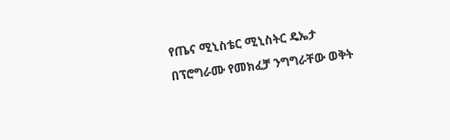የጤና ሚኒስቴር ሚኒስትር ዴኤታ በፕሮግራሙ የመክፈቻ ንግግራቸው ወቅት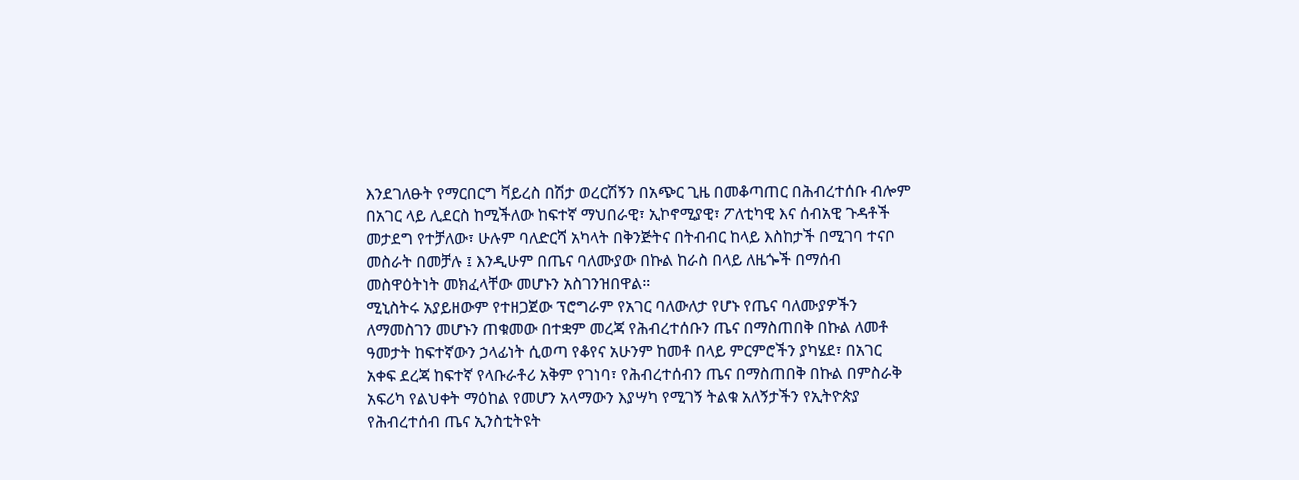እንደገለፁት የማርበርግ ቫይረስ በሽታ ወረርሽኝን በአጭር ጊዜ በመቆጣጠር በሕብረተሰቡ ብሎም በአገር ላይ ሊደርስ ከሚችለው ከፍተኛ ማህበራዊ፣ ኢኮኖሚያዊ፣ ፖለቲካዊ እና ሰብአዊ ጉዳቶች መታደግ የተቻለው፣ ሁሉም ባለድርሻ አካላት በቅንጅትና በትብብር ከላይ እስከታች በሚገባ ተናቦ መስራት በመቻሉ ፤ እንዲሁም በጤና ባለሙያው በኩል ከራስ በላይ ለዜጐች በማሰብ መስዋዕትነት መክፈላቸው መሆኑን አስገንዝበዋል።
ሚኒስትሩ አያይዘውም የተዘጋጀው ፕሮግራም የአገር ባለውለታ የሆኑ የጤና ባለሙያዎችን ለማመስገን መሆኑን ጠቁመው በተቋም መረጃ የሕብረተሰቡን ጤና በማስጠበቅ በኩል ለመቶ ዓመታት ከፍተኛውን ኃላፊነት ሲወጣ የቆየና አሁንም ከመቶ በላይ ምርምሮችን ያካሄደ፣ በአገር አቀፍ ደረጃ ከፍተኛ የላቡራቶሪ አቅም የገነባ፣ የሕብረተሰብን ጤና በማስጠበቅ በኩል በምስራቅ አፍሪካ የልህቀት ማዕከል የመሆን አላማውን እያሣካ የሚገኝ ትልቁ አለኝታችን የኢትዮጵያ የሕብረተሰብ ጤና ኢንስቲትዩት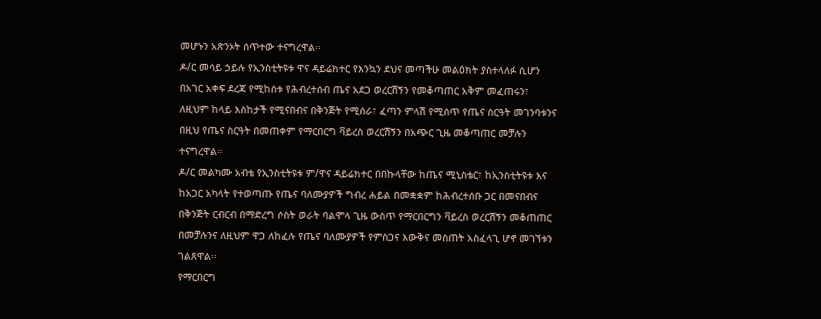መሆኑን አጽንኦት ሰጥተው ተናግረዋል፡፡
ዶ/ር መሳይ ኃይሉ የኢንስቲትዩቱ ዋና ዳይሬክተር የእንኳን ደህና መጣችሁ መልዕክት ያስተላለፉ ሲሆን በአገር አቀፍ ደረጃ የሚከሰቱ የሕብረተሰብ ጤና አደጋ ወረርሽኝን የመቆጣጠር አቅም መፈጠሩን፣ ለዚህም ከላይ እስከታች የሚናበብና በቅንጅት የሚሰራ፣ ፈጣን ምላሽ የሚሰጥ የጤና ስርዓት መገንባቱንና በዚህ የጤና ስርዓት በመጠቀም የማርበርግ ቫይረስ ወረርሽኝን በአጭር ጊዜ መቆጣጠር መቻሉን ተናግረዋል።
ዶ/ር መልካሙ አብቴ የኢንስቲትዩቱ ም/ዋና ዳይሬክተር በበኩላቸው ከጤና ሚኒስቴር፣ ከኢንስቲትዩቱ እና ከአጋር አካላት የተወጣጡ የጤና ባለሙያዎች ግብረ ሐይል በመቋቋም ከሕብረተሰቡ ጋር በመናበብና በቅንጅት ርብርብ በማድረግ ሶስት ወራት ባልሞላ ጊዜ ውስጥ የማርበርግን ቫይረስ ወረርሽኝን መቆጠጠር በመቻሉንና ለዚህም ዋጋ ለከፈሉ የጤና ባለሙያዎች የምስጋና እውቅና መስጠት አስፈላጊ ሆኖ መገኘቱን ገልጸዋል፡፡
የማርበርግ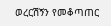ወረርሽኝን የመቆጣጠር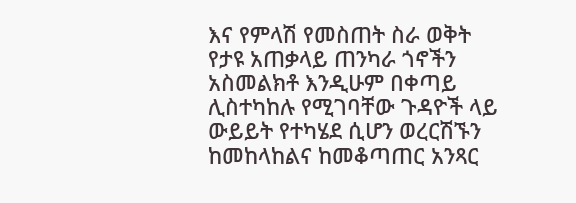እና የምላሽ የመስጠት ስራ ወቅት የታዩ አጠቃላይ ጠንካራ ጎኖችን አስመልክቶ እንዲሁም በቀጣይ ሊስተካከሉ የሚገባቸው ጉዳዮች ላይ ውይይት የተካሄደ ሲሆን ወረርሽኙን ከመከላከልና ከመቆጣጠር አንጻር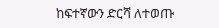ከፍተኛውን ድርሻ ለተወጡ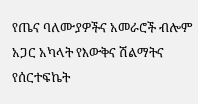የጤና ባለሙያዎችና አመራሮች ብሎም አጋር አካላት የእውቅና ሽልማትና የሰርተፍኬት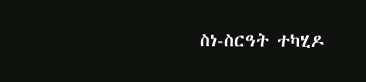ስነ-ስርዓት ተካሂዶ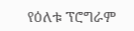የዕለቱ ፕሮግራም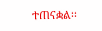ተጠናቋል፡፡